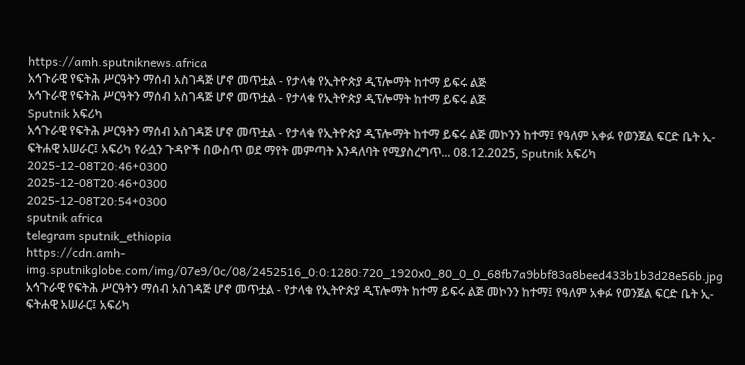https://amh.sputniknews.africa
አኅጉራዊ የፍትሕ ሥርዓትን ማሰብ አስገዳጅ ሆኖ መጥቷል - የታላቁ የኢትዮጵያ ዲፕሎማት ከተማ ይፍሩ ልጅ
አኅጉራዊ የፍትሕ ሥርዓትን ማሰብ አስገዳጅ ሆኖ መጥቷል - የታላቁ የኢትዮጵያ ዲፕሎማት ከተማ ይፍሩ ልጅ
Sputnik አፍሪካ
አኅጉራዊ የፍትሕ ሥርዓትን ማሰብ አስገዳጅ ሆኖ መጥቷል - የታላቁ የኢትዮጵያ ዲፕሎማት ከተማ ይፍሩ ልጅ መኮንን ከተማ፤ የዓለም አቀፉ የወንጀል ፍርድ ቤት ኢ-ፍትሐዊ አሠራር፤ አፍሪካ የራሷን ጉዳዮች በውስጥ ወደ ማየት መምጣት እንዳለባት የሚያስረግጥ... 08.12.2025, Sputnik አፍሪካ
2025-12-08T20:46+0300
2025-12-08T20:46+0300
2025-12-08T20:54+0300
sputnik africa
telegram sputnik_ethiopia
https://cdn.amh-img.sputnikglobe.com/img/07e9/0c/08/2452516_0:0:1280:720_1920x0_80_0_0_68fb7a9bbf83a8beed433b1b3d28e56b.jpg
አኅጉራዊ የፍትሕ ሥርዓትን ማሰብ አስገዳጅ ሆኖ መጥቷል - የታላቁ የኢትዮጵያ ዲፕሎማት ከተማ ይፍሩ ልጅ መኮንን ከተማ፤ የዓለም አቀፉ የወንጀል ፍርድ ቤት ኢ-ፍትሐዊ አሠራር፤ አፍሪካ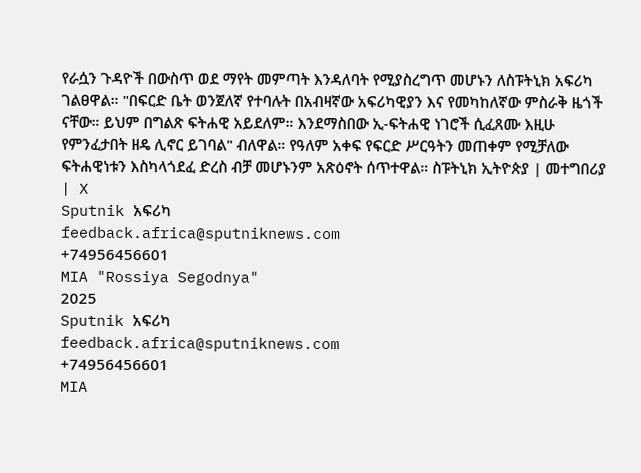የራሷን ጉዳዮች በውስጥ ወደ ማየት መምጣት እንዳለባት የሚያስረግጥ መሆኑን ለስፑትኒክ አፍሪካ ገልፀዋል። "በፍርድ ቤት ወንጀለኛ የተባሉት በአብዛኛው አፍሪካዊያን እና የመካከለኛው ምስራቅ ዜጎች ናቸው። ይህም በግልጽ ፍትሐዊ አይደለም። እንደማስበው ኢ-ፍትሐዊ ነገሮች ሲፈጸሙ እዚሁ የምንፈታበት ዘዴ ሊኖር ይገባል" ብለዋል። የዓለም አቀፍ የፍርድ ሥርዓትን መጠቀም የሚቻለው ፍትሐዊነቱን እስካላጎደፈ ድረስ ብቻ መሆኑንም አጽዕኖት ሰጥተዋል። ስፑትኒክ ኢትዮጵያ | መተግበሪያ | X
Sputnik አፍሪካ
feedback.africa@sputniknews.com
+74956456601
MIA "Rossiya Segodnya"
2025
Sputnik አፍሪካ
feedback.africa@sputniknews.com
+74956456601
MIA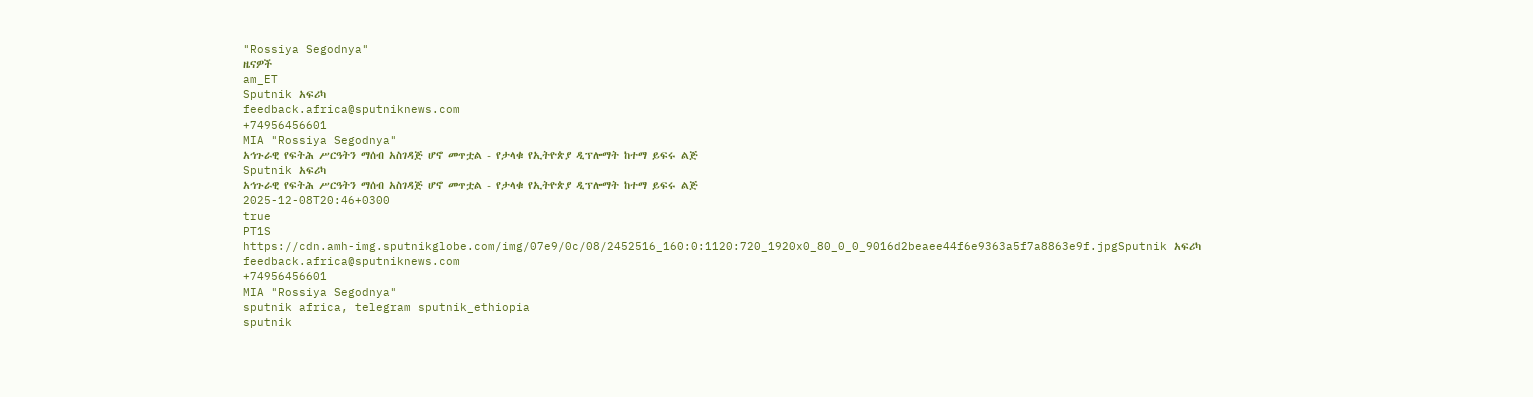"Rossiya Segodnya"
ዜናዎች
am_ET
Sputnik አፍሪካ
feedback.africa@sputniknews.com
+74956456601
MIA "Rossiya Segodnya"
አኅጉራዊ የፍትሕ ሥርዓትን ማሰብ አስገዳጅ ሆኖ መጥቷል - የታላቁ የኢትዮጵያ ዲፕሎማት ከተማ ይፍሩ ልጅ
Sputnik አፍሪካ
አኅጉራዊ የፍትሕ ሥርዓትን ማሰብ አስገዳጅ ሆኖ መጥቷል - የታላቁ የኢትዮጵያ ዲፕሎማት ከተማ ይፍሩ ልጅ
2025-12-08T20:46+0300
true
PT1S
https://cdn.amh-img.sputnikglobe.com/img/07e9/0c/08/2452516_160:0:1120:720_1920x0_80_0_0_9016d2beaee44f6e9363a5f7a8863e9f.jpgSputnik አፍሪካ
feedback.africa@sputniknews.com
+74956456601
MIA "Rossiya Segodnya"
sputnik africa, telegram sputnik_ethiopia
sputnik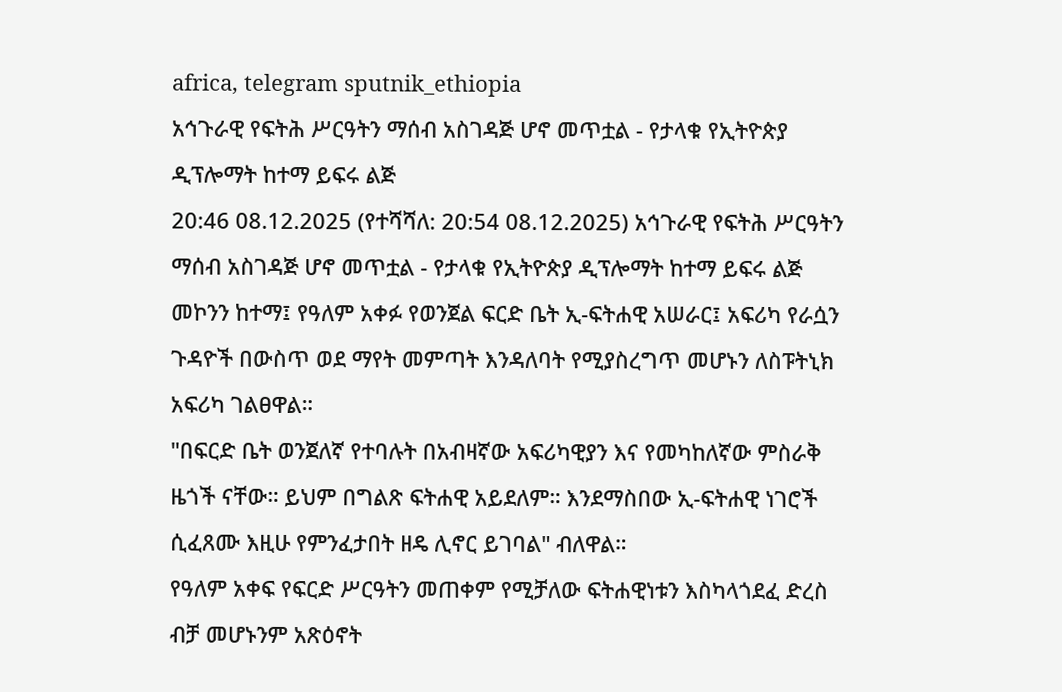africa, telegram sputnik_ethiopia
አኅጉራዊ የፍትሕ ሥርዓትን ማሰብ አስገዳጅ ሆኖ መጥቷል - የታላቁ የኢትዮጵያ ዲፕሎማት ከተማ ይፍሩ ልጅ
20:46 08.12.2025 (የተሻሻለ: 20:54 08.12.2025) አኅጉራዊ የፍትሕ ሥርዓትን ማሰብ አስገዳጅ ሆኖ መጥቷል - የታላቁ የኢትዮጵያ ዲፕሎማት ከተማ ይፍሩ ልጅ
መኮንን ከተማ፤ የዓለም አቀፉ የወንጀል ፍርድ ቤት ኢ-ፍትሐዊ አሠራር፤ አፍሪካ የራሷን ጉዳዮች በውስጥ ወደ ማየት መምጣት እንዳለባት የሚያስረግጥ መሆኑን ለስፑትኒክ አፍሪካ ገልፀዋል።
"በፍርድ ቤት ወንጀለኛ የተባሉት በአብዛኛው አፍሪካዊያን እና የመካከለኛው ምስራቅ ዜጎች ናቸው። ይህም በግልጽ ፍትሐዊ አይደለም። እንደማስበው ኢ-ፍትሐዊ ነገሮች ሲፈጸሙ እዚሁ የምንፈታበት ዘዴ ሊኖር ይገባል" ብለዋል።
የዓለም አቀፍ የፍርድ ሥርዓትን መጠቀም የሚቻለው ፍትሐዊነቱን እስካላጎደፈ ድረስ ብቻ መሆኑንም አጽዕኖት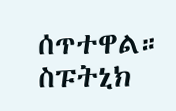ሰጥተዋል።
ስፑትኒክ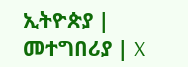ኢትዮጵያ | መተግበሪያ | X